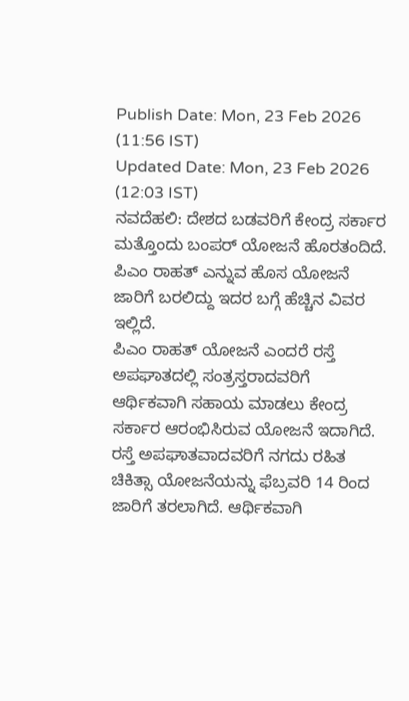Publish Date: Mon, 23 Feb 2026 (11:56 IST)
Updated Date: Mon, 23 Feb 2026 (12:03 IST)
ನವದೆಹಲಿ: ದೇಶದ ಬಡವರಿಗೆ ಕೇಂದ್ರ ಸರ್ಕಾರ ಮತ್ತೊಂದು ಬಂಪರ್ ಯೋಜನೆ ಹೊರತಂದಿದೆ. ಪಿಎಂ ರಾಹತ್ ಎನ್ನುವ ಹೊಸ ಯೋಜನೆ ಜಾರಿಗೆ ಬರಲಿದ್ದು ಇದರ ಬಗ್ಗೆ ಹೆಚ್ಚಿನ ವಿವರ ಇಲ್ಲಿದೆ.
ಪಿಎಂ ರಾಹತ್ ಯೋಜನೆ ಎಂದರೆ ರಸ್ತೆ ಅಪಘಾತದಲ್ಲಿ ಸಂತ್ರಸ್ತರಾದವರಿಗೆ ಆರ್ಥಿಕವಾಗಿ ಸಹಾಯ ಮಾಡಲು ಕೇಂದ್ರ ಸರ್ಕಾರ ಆರಂಭಿಸಿರುವ ಯೋಜನೆ ಇದಾಗಿದೆ. ರಸ್ತೆ ಅಪಘಾತವಾದವರಿಗೆ ನಗದು ರಹಿತ ಚಿಕಿತ್ಸಾ ಯೋಜನೆಯನ್ನು ಫೆಬ್ರವರಿ 14 ರಿಂದ ಜಾರಿಗೆ ತರಲಾಗಿದೆ. ಆರ್ಥಿಕವಾಗಿ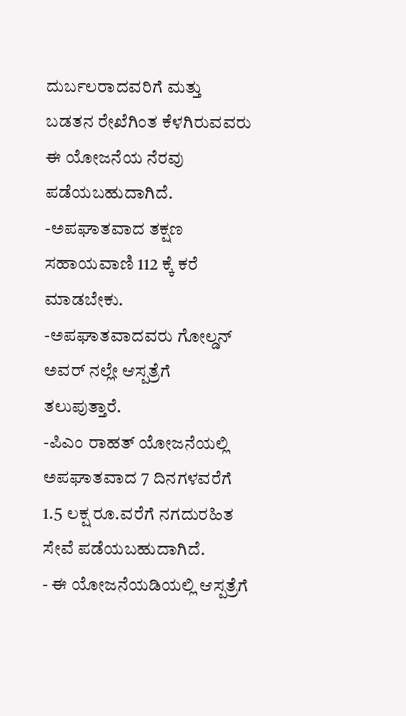ದುರ್ಬಲರಾದವರಿಗೆ ಮತ್ತು ಬಡತನ ರೇಖೆಗಿಂತ ಕೆಳಗಿರುವವರು ಈ ಯೋಜನೆಯ ನೆರವು ಪಡೆಯಬಹುದಾಗಿದೆ.
-ಅಪಘಾತವಾದ ತಕ್ಷಣ ಸಹಾಯವಾಣಿ 112 ಕ್ಕೆ ಕರೆ ಮಾಡಬೇಕು.
-ಅಪಘಾತವಾದವರು ಗೋಲ್ಡನ್ ಅವರ್ ನಲ್ಲೇ ಆಸ್ಪತ್ರೆಗೆ ತಲುಪುತ್ತಾರೆ.
-ಪಿಎಂ ರಾಹತ್ ಯೋಜನೆಯಲ್ಲಿ ಅಪಘಾತವಾದ 7 ದಿನಗಳವರೆಗೆ 1.5 ಲಕ್ಷ ರೂ.ವರೆಗೆ ನಗದುರಹಿತ ಸೇವೆ ಪಡೆಯಬಹುದಾಗಿದೆ.
- ಈ ಯೋಜನೆಯಡಿಯಲ್ಲಿ ಆಸ್ಪತ್ರೆಗೆ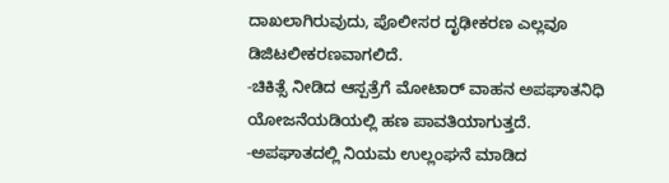ದಾಖಲಾಗಿರುವುದು, ಪೊಲೀಸರ ದೃಢೀಕರಣ ಎಲ್ಲವೂ ಡಿಜಿಟಲೀಕರಣವಾಗಲಿದೆ.
-ಚಿಕಿತ್ಸೆ ನೀಡಿದ ಆಸ್ಪತ್ರೆಗೆ ಮೋಟಾರ್ ವಾಹನ ಅಪಘಾತನಿಧಿ ಯೋಜನೆಯಡಿಯಲ್ಲಿ ಹಣ ಪಾವತಿಯಾಗುತ್ತದೆ.
-ಅಪಘಾತದಲ್ಲಿ ನಿಯಮ ಉಲ್ಲಂಘನೆ ಮಾಡಿದ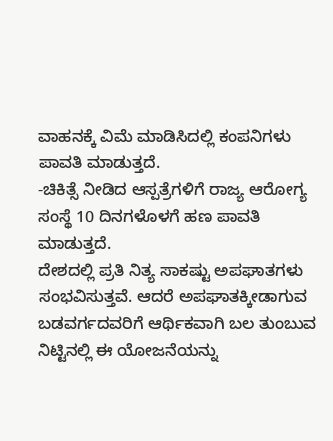ವಾಹನಕ್ಕೆ ವಿಮೆ ಮಾಡಿಸಿದಲ್ಲಿ ಕಂಪನಿಗಳು ಪಾವತಿ ಮಾಡುತ್ತದೆ.
-ಚಿಕಿತ್ಸೆ ನೀಡಿದ ಆಸ್ಪತ್ರೆಗಳಿಗೆ ರಾಜ್ಯ ಆರೋಗ್ಯ ಸಂಸ್ಥೆ 10 ದಿನಗಳೊಳಗೆ ಹಣ ಪಾವತಿ ಮಾಡುತ್ತದೆ.
ದೇಶದಲ್ಲಿ ಪ್ರತಿ ನಿತ್ಯ ಸಾಕಷ್ಟು ಅಪಘಾತಗಳು ಸಂಭವಿಸುತ್ತವೆ. ಆದರೆ ಅಪಘಾತಕ್ಕೀಡಾಗುವ ಬಡವರ್ಗದವರಿಗೆ ಆರ್ಥಿಕವಾಗಿ ಬಲ ತುಂಬುವ ನಿಟ್ಟಿನಲ್ಲಿ ಈ ಯೋಜನೆಯನ್ನು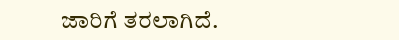ಜಾರಿಗೆ ತರಲಾಗಿದೆ.